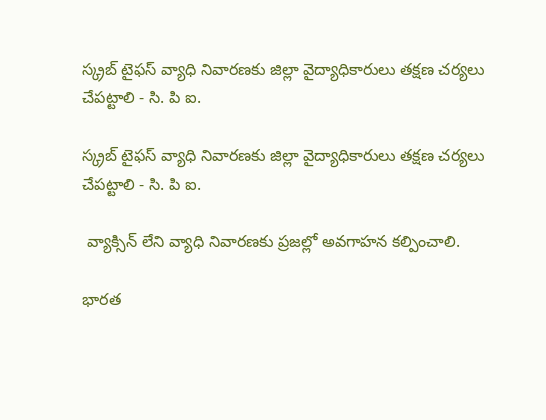స్క్రబ్ టైఫస్ వ్యాధి నివారణకు జిల్లా వైద్యాధికారులు తక్షణ చర్యలు చేపట్టాలి - సి. పి ఐ.

స్క్రబ్ టైఫస్ వ్యాధి నివారణకు జిల్లా వైద్యాధికారులు తక్షణ చర్యలు చేపట్టాలి - సి. పి ఐ.

 వ్యాక్సిన్ లేని వ్యాధి నివారణకు ప్రజల్లో అవగాహన కల్పించాలి.

భారత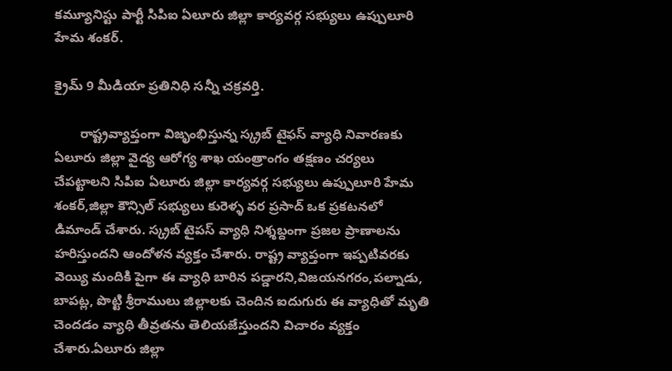కమ్యూనిస్టు పార్టీ సిపిఐ ఏలూరు జిల్లా కార్యవర్గ సభ్యులు ఉప్పులూరి హేమ శంకర్.

క్రైమ్ 9 మీడియా ప్రతినిధి సన్నీ చక్రవర్తి.

       రాష్ట్రవ్యాప్తంగా విజృంభిస్తున్న స్క్రబ్ టైఫస్ వ్యాధి నివారణకు ఏలూరు జిల్లా వైద్య ఆరోగ్య శాఖ యంత్రాంగం తక్షణం చర్యలు చేపట్టాలని సిపిఐ ఏలూరు జిల్లా కార్యవర్గ సభ్యులు ఉప్పులూరి హేమ శంకర్,జిల్లా కౌన్సిల్ సభ్యులు కురెళ్ళ వర ప్రసాద్ ఒక ప్రకటనలో డిమాండ్ చేశారు. స్క్రబ్ టైపస్ వ్యాధి నిశ్శబ్దంగా ప్రజల ప్రాణాలను హరిస్తుందని ఆందోళన వ్యక్తం చేశారు. రాష్ట్ర వ్యాప్తంగా ఇప్పటివరకు వెయ్యి మందికి పైగా ఈ వ్యాధి బారిన పడ్డారని,విజయనగరం,పల్నాడు, బాపట్ల, పొట్టి శ్రీరాములు జిల్లాలకు చెందిన ఐదుగురు ఈ వ్యాధితో మృతి చెందడం వ్యాధి తీవ్రతను తెలియజేస్తుందని విచారం వ్యక్తం చేశారు.ఏలూరు జిల్లా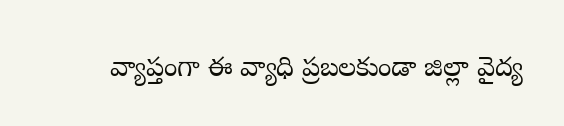వ్యాప్తంగా ఈ వ్యాధి ప్రబలకుండా జిల్లా వైద్య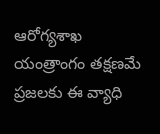ఆరోగ్యశాఖ యంత్రాంగం తక్షణమే ప్రజలకు ఈ వ్యాధి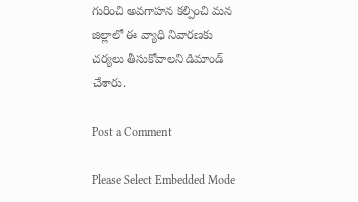గురించి అవగాహన కల్పించి మన జిల్లాలో ఈ వ్యాధి నివారణకు చర్యలు తీసుకోవాలని డిమాండ్ చేశారు.

Post a Comment

Please Select Embedded Mode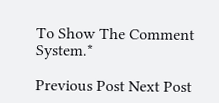To Show The Comment System.*

Previous Post Next Post